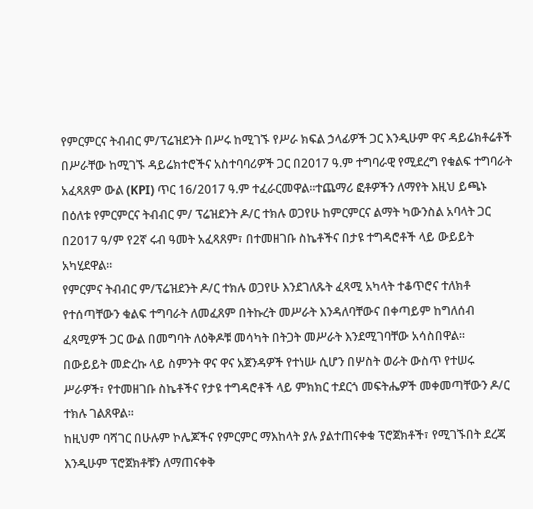የምርምርና ትብብር ም/ፕሬዝደንት በሥሩ ከሚገኙ የሥራ ክፍል ኃላፊዎች ጋር እንዲሁም ዋና ዳይሬክቶሬቶች በሥራቸው ከሚገኙ ዳይሬክተሮችና አስተባባሪዎች ጋር በ2017 ዓ.ም ተግባራዊ የሚደረግ የቁልፍ ተግባራት አፈጻጸም ውል (KPI) ጥር 16/2017 ዓ.ም ተፈራርመዋል፡፡ተጨማሪ ፎቶዎችን ለማየት እዚህ ይጫኑ
በዕለቱ የምርምርና ትብብር ም/ ፕሬዝደንት ዶ/ር ተክሉ ወጋየሁ ከምርምርና ልማት ካውንስል አባላት ጋር በ2017 ዓ/ም የ2ኛ ሩብ ዓመት አፈጻጸም፣ በተመዘገቡ ስኬቶችና በታዩ ተግዳሮቶች ላይ ውይይት አካሂደዋል፡፡
የምርምና ትብብር ም/ፕሬዝደንት ዶ/ር ተክሉ ወጋየሁ እንደገለጹት ፈጻሚ አካላት ተቆጥሮና ተለክቶ የተሰጣቸውን ቁልፍ ተግባራት ለመፈጸም በትኩረት መሥራት እንዳለባቸውና በቀጣይም ከግለሰብ ፈጻሚዎች ጋር ውል በመግባት ለዕቅዶቹ መሳካት በትጋት መሥራት እንደሚገባቸው አሳስበዋል።
በውይይት መድረኩ ላይ ስምንት ዋና ዋና አጀንዳዎች የተነሡ ሲሆን በሦስት ወራት ውስጥ የተሠሩ ሥራዎች፣ የተመዘገቡ ስኬቶችና የታዩ ተግዳሮቶች ላይ ምክክር ተደርጎ መፍትሔዎች መቀመጣቸውን ዶ/ር ተክሉ ገልጸዋል፡፡
ከዚህም ባሻገር በሁሉም ኮሌጆችና የምርምር ማእከላት ያሉ ያልተጠናቀቁ ፕሮጀክቶች፣ የሚገኙበት ደረጃ እንዲሁም ፕሮጀክቶቹን ለማጠናቀቅ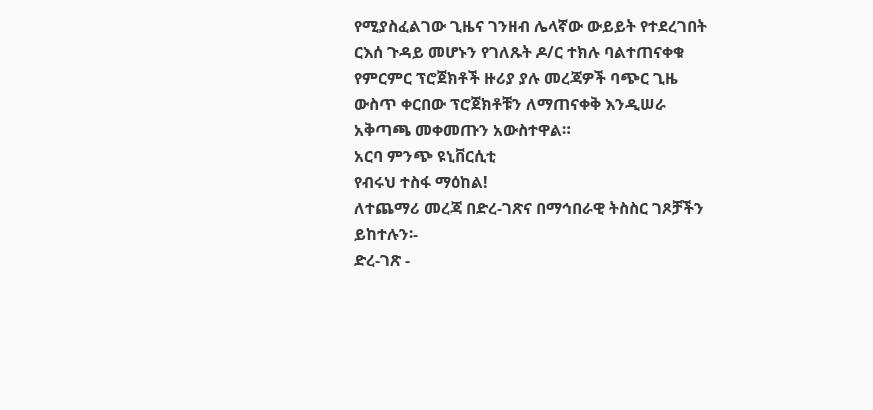የሚያስፈልገው ጊዜና ገንዘብ ሌላኛው ውይይት የተደረገበት ርእሰ ጉዳይ መሆኑን የገለጹት ዶ/ር ተክሉ ባልተጠናቀቁ የምርምር ፕሮጀክቶች ዙሪያ ያሉ መረጃዎች ባጭር ጊዜ ውስጥ ቀርበው ፕሮጀክቶቹን ለማጠናቀቅ እንዲሠራ አቅጣጫ መቀመጡን አውስተዋል።
አርባ ምንጭ ዩኒቨርሲቲ
የብሩህ ተስፋ ማዕከል!
ለተጨማሪ መረጃ በድረ-ገጽና በማኅበራዊ ትስስር ገጾቻችን ይከተሉን፡-
ድረ-ገጽ -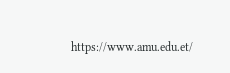https://www.amu.edu.et/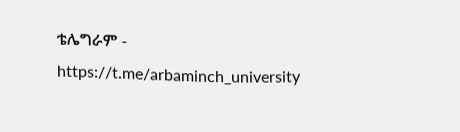ቴሌግራም - https://t.me/arbaminch_university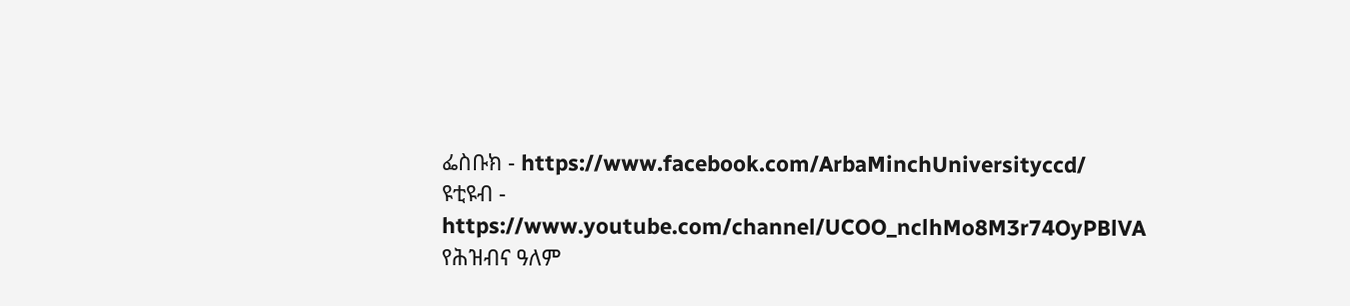ፌስቡክ - https://www.facebook.com/ArbaMinchUniversityccd/
ዩቲዩብ - https://www.youtube.com/channel/UCOO_nclhMo8M3r74OyPBlVA
የሕዝብና ዓለም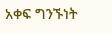አቀፍ ግንኙነት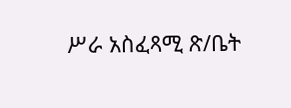ሥራ አስፈጻሚ ጽ/ቤት